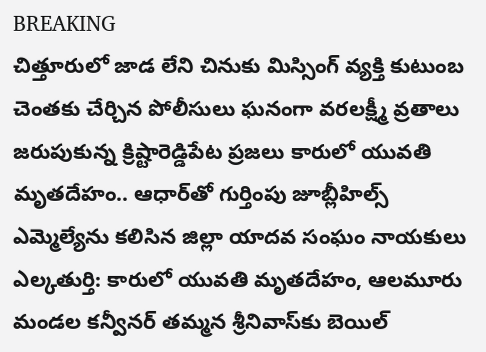BREAKING
చిత్తూరులో జాడ లేని చినుకు మిస్సింగ్ వ్యక్తి కుటుంబ చెంతకు చేర్చిన పోలీసులు ఘనంగా వరలక్ష్మీ వ్రతాలు జరుపుకున్న క్రిష్టారెడ్డిపేట ప్రజలు కారులో యువతి మృతదేహం.. ఆధార్‌తో గుర్తింపు జూబ్లీహిల్స్ ఎమ్మెల్యేను కలిసిన జిల్లా యాదవ సంఘం నాయకులు ఎల్కతుర్తి: కారులో యువతి మృతదేహం, ఆలమూరు మండల కన్వీనర్ తమ్మన శ్రీనివాస్‌కు బెయిల్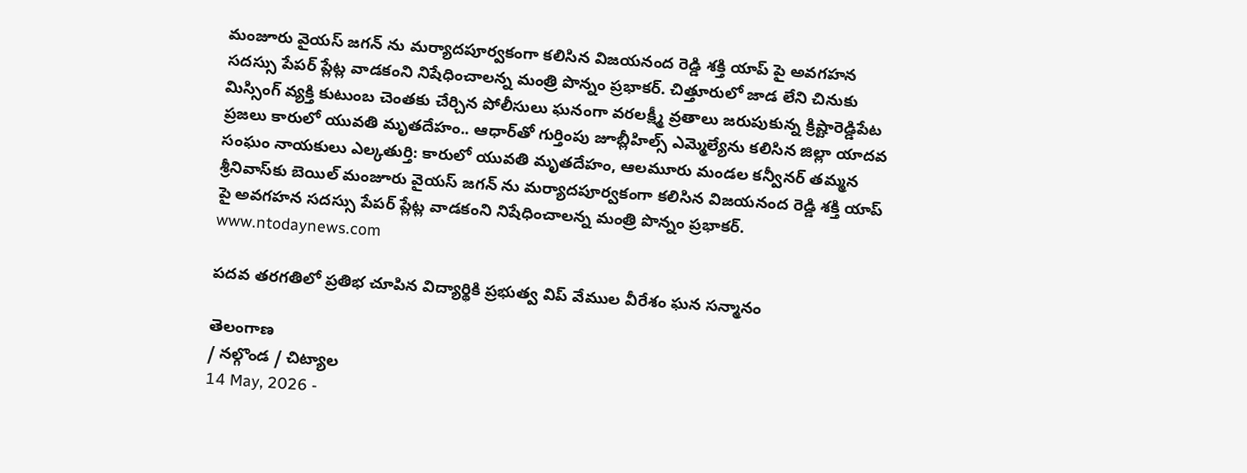మంజూరు వైయస్ జగన్ ను మర్యాదపూర్వకంగా కలిసిన విజయనంద రెడ్డి శక్తి యాప్ పై అవగహన సదస్సు పేపర్ ప్లేట్ల వాడకంని నిషేధించాలన్న మంత్రి పొన్నం ప్రభాకర్. చిత్తూరులో జాడ లేని చినుకు మిస్సింగ్ వ్యక్తి కుటుంబ చెంతకు చేర్చిన పోలీసులు ఘనంగా వరలక్ష్మీ వ్రతాలు జరుపుకున్న క్రిష్టారెడ్డిపేట ప్రజలు కారులో యువతి మృతదేహం.. ఆధార్‌తో గుర్తింపు జూబ్లీహిల్స్ ఎమ్మెల్యేను కలిసిన జిల్లా యాదవ సంఘం నాయకులు ఎల్కతుర్తి: కారులో యువతి మృతదేహం, ఆలమూరు మండల కన్వీనర్ తమ్మన శ్రీనివాస్‌కు బెయిల్ మంజూరు వైయస్ జగన్ ను మర్యాదపూర్వకంగా కలిసిన విజయనంద రెడ్డి శక్తి యాప్ పై అవగహన సదస్సు పేపర్ ప్లేట్ల వాడకంని నిషేధించాలన్న మంత్రి పొన్నం ప్రభాకర్.
www.ntodaynews.com

పదవ తరగతిలో ప్రతిభ చూపిన విద్యార్థికి ప్రభుత్వ విప్ వేముల వీరేశం ఘన సన్మానం

తెలంగాణ
/ నల్గొండ / చిట్యాల
14 May, 2026 -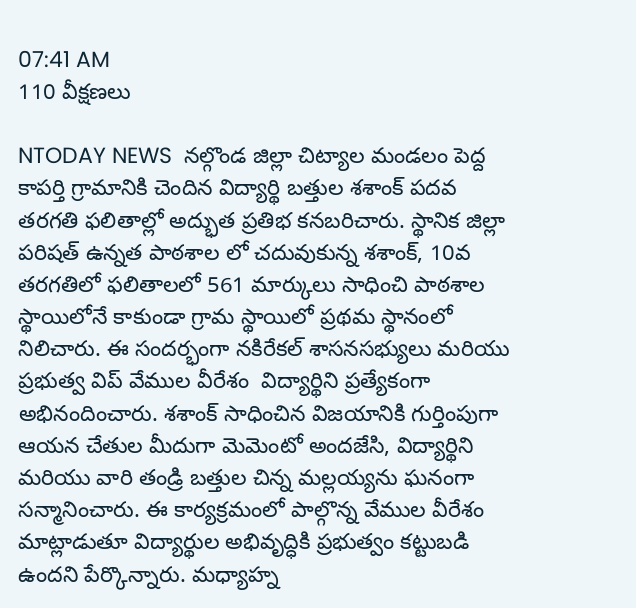07:41 AM
110 వీక్షణలు

NTODAY NEWS  నల్గొండ జిల్లా చిట్యాల మండలం పెద్ద కాపర్తి గ్రామానికి చెందిన విద్యార్థి బత్తుల శశాంక్ పదవ తరగతి ఫలితాల్లో అద్భుత ప్రతిభ కనబరిచారు. స్థానిక జిల్లా పరిషత్ ఉన్నత పాఠశాల లో చదువుకున్న శశాంక్, 10వ తరగతిలో ఫలితాలలో 561 మార్కులు సాధించి పాఠశాల స్థాయిలోనే కాకుండా గ్రామ స్థాయిలో ప్రథమ స్థానంలో నిలిచారు. ఈ సందర్భంగా నకిరేకల్ శాసనసభ్యులు మరియు ప్రభుత్వ విప్ వేముల వీరేశం  విద్యార్థిని ప్రత్యేకంగా అభినందించారు. శశాంక్ సాధించిన విజయానికి గుర్తింపుగా ఆయన చేతుల మీదుగా మెమెంటో అందజేసి, విద్యార్థిని మరియు వారి తండ్రి బత్తుల చిన్న మల్లయ్యను ఘనంగా సన్మానించారు. ఈ కార్యక్రమంలో పాల్గొన్న వేముల వీరేశం  మాట్లాడుతూ విద్యార్థుల అభివృద్ధికి ప్రభుత్వం కట్టుబడి ఉందని పేర్కొన్నారు. మధ్యాహ్న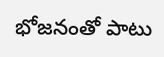భోజనంతో పాటు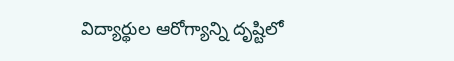విద్యార్థుల ఆరోగ్యాన్ని దృష్టిలో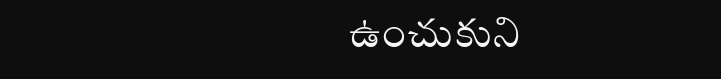ఉంచుకుని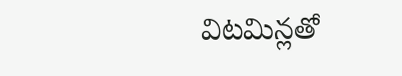విటమిన్లతో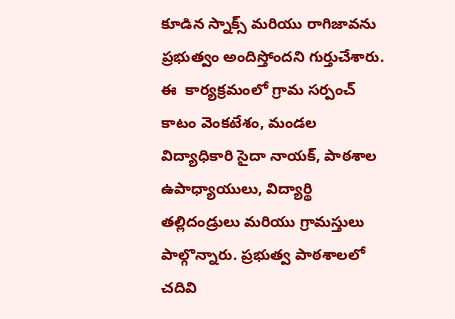కూడిన స్నాక్స్ మరియు రాగిజావను ప్రభుత్వం అందిస్తోందని గుర్తుచేశారు. ఈ  కార్యక్రమంలో గ్రామ సర్పంచ్ కాటం వెంకటేశం, మండల విద్యాధికారి సైదా నాయక్, పాఠశాల ఉపాధ్యాయులు, విద్యార్థి తల్లిదండ్రులు మరియు గ్రామస్తులు పాల్గొన్నారు. ప్రభుత్వ పాఠశాలలో చదివి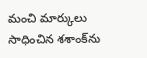మంచి మార్కులు సాధించిన శశాంక్‌ను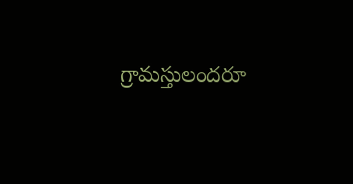గ్రామస్తులందరూ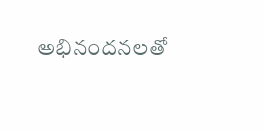అభినందనలతో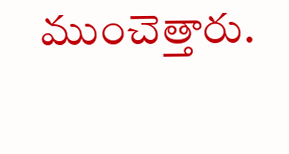ముంచెత్తారు.